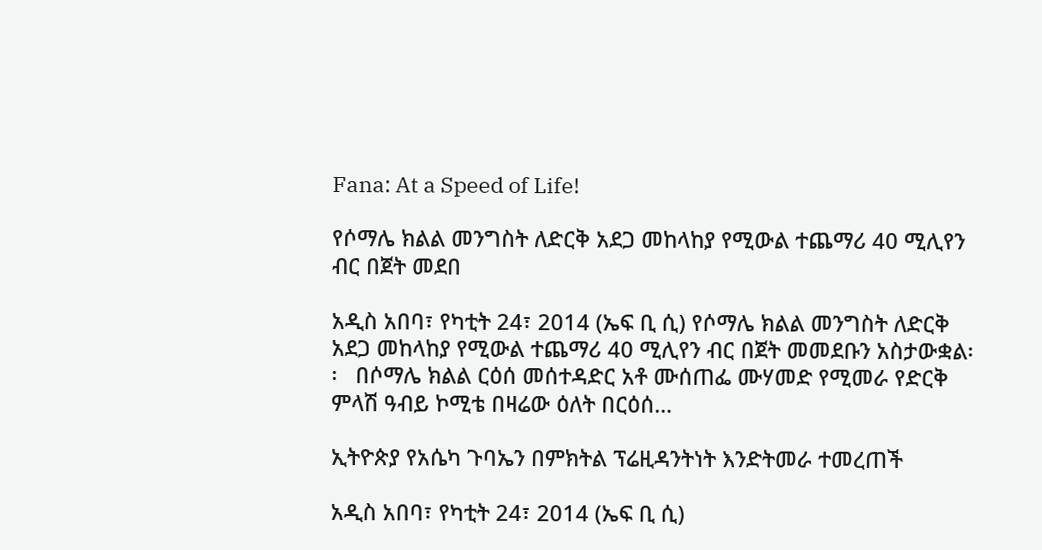Fana: At a Speed of Life!

የሶማሌ ክልል መንግስት ለድርቅ አደጋ መከላከያ የሚውል ተጨማሪ 40 ሚሊየን ብር በጀት መደበ

አዲስ አበባ፣ የካቲት 24፣ 2014 (ኤፍ ቢ ሲ) የሶማሌ ክልል መንግስት ለድርቅ አደጋ መከላከያ የሚውል ተጨማሪ 40 ሚሊየን ብር በጀት መመደቡን አስታውቋል፡፡   በሶማሌ ክልል ርዕሰ መሰተዳድር አቶ ሙሰጠፌ ሙሃመድ የሚመራ የድርቅ ምላሽ ዓብይ ኮሚቴ በዛሬው ዕለት በርዕሰ…

ኢትዮጵያ የአሴካ ጉባኤን በምክትል ፕሬዚዳንትነት እንድትመራ ተመረጠች

አዲስ አበባ፣ የካቲት 24፣ 2014 (ኤፍ ቢ ሲ)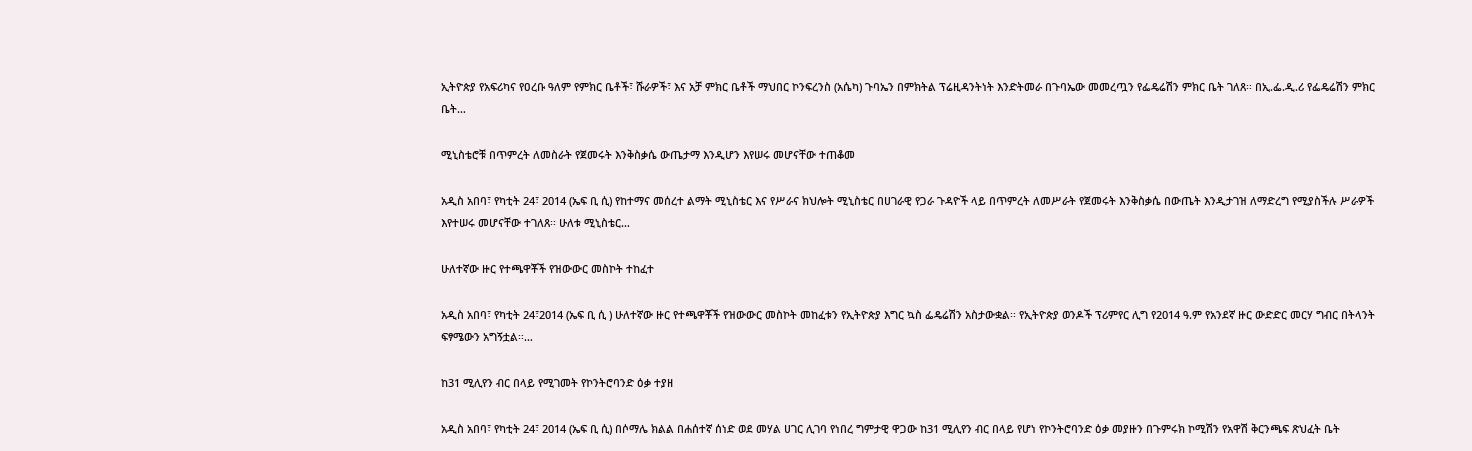ኢትዮጵያ የአፍሪካና የዐረቡ ዓለም የምክር ቤቶች፣ ሹራዎች፣ እና አቻ ምክር ቤቶች ማህበር ኮንፍረንስ (አሴካ) ጉባኤን በምክትል ፕሬዚዳንትነት እንድትመራ በጉባኤው መመረጧን የፌዴሬሽን ምክር ቤት ገለጸ፡፡ በኢ.ፌ.ዲ.ሪ የፌዴሬሽን ምክር ቤት…

ሚኒስቴሮቹ በጥምረት ለመስራት የጀመሩት እንቅስቃሴ ውጤታማ እንዲሆን እየሠሩ መሆናቸው ተጠቆመ

አዲስ አበባ፣ የካቲት 24፣ 2014 (ኤፍ ቢ ሲ) የከተማና መሰረተ ልማት ሚኒስቴር እና የሥራና ክህሎት ሚኒስቴር በሀገራዊ የጋራ ጉዳዮች ላይ በጥምረት ለመሥራት የጀመሩት እንቅስቃሴ በውጤት እንዲታገዝ ለማድረግ የሚያስችሉ ሥራዎች እየተሠሩ መሆናቸው ተገለጸ፡፡ ሁለቱ ሚኒስቴር…

ሁለተኛው ዙር የተጫዋቾች የዝውውር መስኮት ተከፈተ

አዲስ አበባ፣ የካቲት 24፣2014 (ኤፍ ቢ ሲ ) ሁለተኛው ዙር የተጫዋቾች የዝውውር መስኮት መከፈቱን የኢትዮጵያ እግር ኳስ ፌዴሬሽን አስታውቋል፡፡ የኢትዮጵያ ወንዶች ፕሪምየር ሊግ የ2014 ዓ.ም የአንደኛ ዙር ውድድር መርሃ ግብር በትላንት ፍፃሜውን አግኝቷል፡፡…

ከ31 ሚሊየን ብር በላይ የሚገመት የኮንትሮባንድ ዕቃ ተያዘ

አዲስ አበባ፣ የካቲት 24፣ 2014 (ኤፍ ቢ ሲ) በሶማሌ ክልል በሐሰተኛ ሰነድ ወደ መሃል ሀገር ሊገባ የነበረ ግምታዊ ዋጋው ከ31 ሚሊየን ብር በላይ የሆነ የኮንትሮባንድ ዕቃ መያዙን በጉምሩክ ኮሚሽን የአዋሽ ቅርንጫፍ ጽህፈት ቤት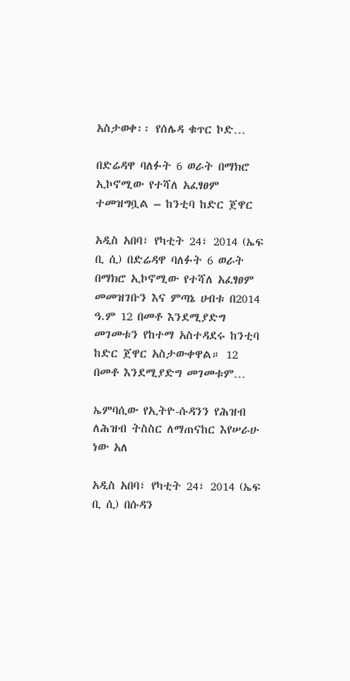አስታወቀ፡፡ የሰሌዳ ቁጥር ኮድ…

በድሬዳዋ ባለፉት 6 ወራት በማክሮ ኢኮኖሚው የተሻለ አፈፃፀም ተመዝግቧል – ከንቲባ ከድር ጀዋር

አዲስ አበባ፣ የካቲት 24፣ 2014 (ኤፍ ቢ ሲ) በድሬዳዋ ባለፉት 6 ወራት በማክሮ ኢኮኖሚው የተሻለ አፈፃፀም መመዝገቡን እና ምጣኔ ሀብቱ በ2014 ዓ.ም 12 በመቶ እንደሚያድግ መገመቱን የከተማ አስተዳደሩ ከንቲባ ከድር ጀዋር አስታውቀዋል። 12 በመቶ እንደሚያድግ መገመቱም…

ኤምባሲው የኢትዮ-ሱዳንን የሕዝብ ለሕዝብ ትስስር ለማጠናከር እየሠራሁ ነው አለ

አዲስ አበባ፣ የካቲት 24፣ 2014 (ኤፍ ቢ ሲ) በሱዳን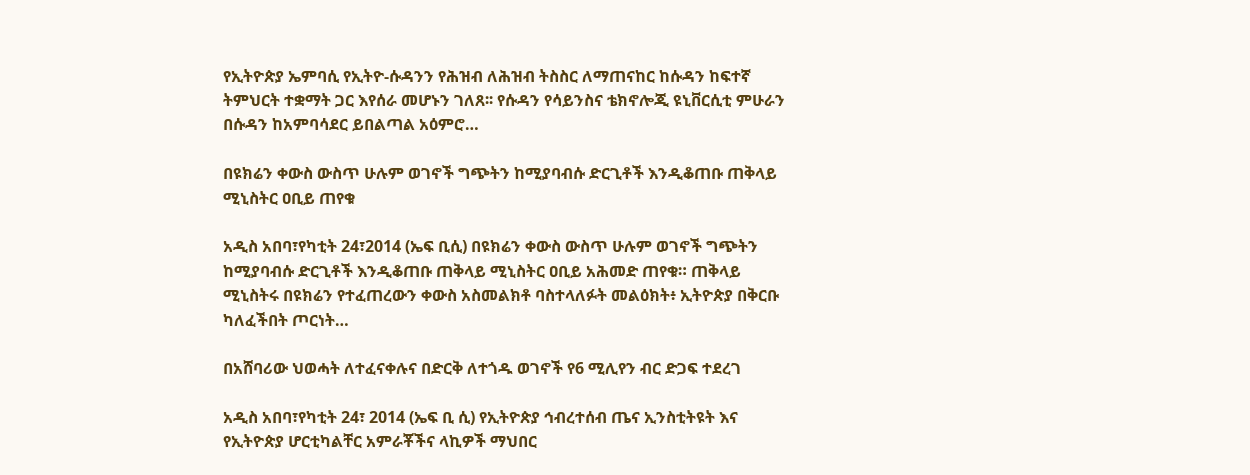የኢትዮጵያ ኤምባሲ የኢትዮ-ሱዳንን የሕዝብ ለሕዝብ ትስስር ለማጠናከር ከሱዳን ከፍተኛ ትምህርት ተቋማት ጋር እየሰራ መሆኑን ገለጸ፡፡ የሱዳን የሳይንስና ቴክኖሎጂ ዩኒቨርሲቲ ምሁራን በሱዳን ከአምባሳደር ይበልጣል አዕምሮ…

በዩክሬን ቀውስ ውስጥ ሁሉም ወገኖች ግጭትን ከሚያባብሱ ድርጊቶች እንዲቆጠቡ ጠቅላይ ሚኒስትር ዐቢይ ጠየቁ

አዲስ አበባ፣የካቲት 24፣2014 (ኤፍ ቢሲ) በዩክሬን ቀውስ ውስጥ ሁሉም ወገኖች ግጭትን ከሚያባብሱ ድርጊቶች እንዲቆጠቡ ጠቅላይ ሚኒስትር ዐቢይ አሕመድ ጠየቁ። ጠቅላይ ሚኒስትሩ በዩክሬን የተፈጠረውን ቀውስ አስመልክቶ ባስተላለፉት መልዕክት፥ ኢትዮጵያ በቅርቡ ካለፈችበት ጦርነት…

በአሸባሪው ህወሓት ለተፈናቀሉና በድርቅ ለተጎዱ ወገኖች የ6 ሚሊየን ብር ድጋፍ ተደረገ

አዲስ አበባ፣የካቲት 24፣ 2014 (ኤፍ ቢ ሲ) የኢትዮጵያ ኅብረተሰብ ጤና ኢንስቲትዩት እና የኢትዮጵያ ሆርቲካልቸር አምራቾችና ላኪዎች ማህበር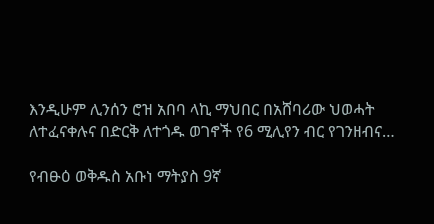እንዲሁም ሊንሰን ሮዝ አበባ ላኪ ማህበር በአሸባሪው ህወሓት ለተፈናቀሉና በድርቅ ለተጎዱ ወገኖች የ6 ሚሊየን ብር የገንዘብና…

የብፁዕ ወቅዱስ አቡነ ማትያስ 9ኛ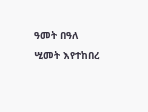ዓመት በዓለ ሢመት እየተከበረ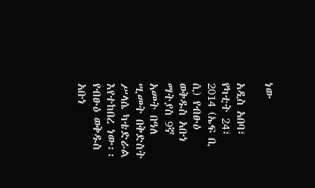ነው

አዲስ አበባ፣ የካቲት 24፣ 2014 (ኤፍ ቢ ሲ) የብፁዕ ወቅዱስ አቡነ ማትያስ 9ኛ አመት በዓለ ሢመት በቅድስት ሥላሴ ካቴድራል እየተከበረ ነው፡፡ የብፁዕ ወቅዱስ አቡነ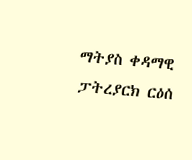ማትያስ ቀዳማዊ ፓትረያርክ ርዕሰ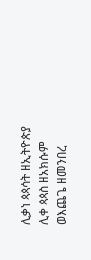ሊቃነ ጳጳሳት ዘኢትዮጵያ ሊቀ ጳጳስ ዘአክሱም ወእጨጌ ዘመንበረ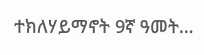ተክለሃይማኖት 9ኛ ዓመት…